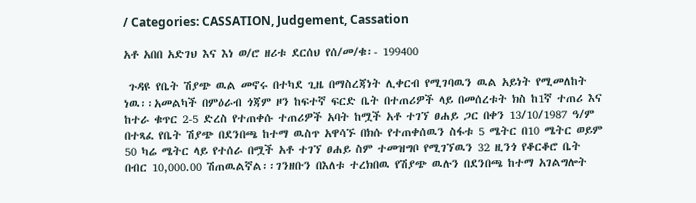/ Categories: CASSATION, Judgement, Cassation

አቶ አበበ አድገህ እና እነ ወ/ሮ ዘሪቱ ደርሰህ የሰ/መ/ቁ፡- 199400

 ጉዳዩ የቤት ሽያጭ ዉል መኖሩ በተካደ ጊዜ በማስረጃነት ሊቀርብ የሚገባዉን ዉል አይነት የሚመለከት ነዉ፡፡አመልካች በምዕራብ ጎጃም ዞን ከፍተኛ ፍርድ ቤት በተጠሪዎች ላይ በመሰረቱት ክስ ከ1ኛ ተጠሪ እና ከተራ ቁጥር 2-5 ድረስ የተጠቀሱ ተጠሪዎች አባት ከሟች አቶ ተገኘ ፀሐይ ጋር በቀን 13/10/1987 ዓ/ም በተጻፈ የቤት ሽያጭ በደንበጫ ከተማ ዉስጥ አዋሳኙ በክሱ የተጠቀሰዉን ስፋቱ 5 ሜትር በ10 ሜትር ወይም 50 ካሬ ሜትር ላይ የተሰራ በሟች አቶ ተገኘ ፀሐይ ስም ተመዝግቦ የሚገኘዉን 32 ዚንጎ የቆርቆሮ ቤት በብር 10,000.00 ሽጠዉልኛል፡፡ገንዘቡን በእለቱ ተረክበዉ የሽያጭ ዉሉን በደንበጫ ከተማ አገልግሎት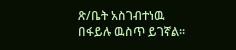ጽ/ቤት አስገብተነዉ በፋይሉ ዉስጥ ይገኛል፡፡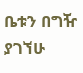ቤቱን በግዥ ያገኘሁ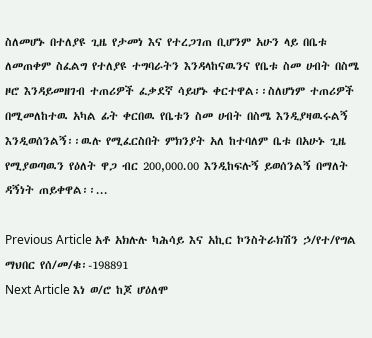ስለመሆኑ በተለያዩ ጊዜ የታመነ እና የተረጋገጠ ቢሆንም አሁን ላይ በቤቱ ለመጠቀም ስፈልግ የተለያዩ ተግባራትን እንዳላከናዉንና የቤቱ ስመ ሀብት በስሜ ዞሮ እንዳይመዘገብ ተጠሪዎች ፈቃደኛ ሳይሆኑ ቀርተዋል፡፡ስለሆነም ተጠሪዎች በሚመለከተዉ አካል ፊት ቀርበዉ የቤቱን ስመ ሀብት በስሜ እንዲያዛዉሩልኝ እንዲወሰንልኝ፡፡ዉሉ የሚፈርስበት ምክንያት አለ ከተባለም ቤቱ በአሁኑ ጊዜ የሚያወጣዉን የዕለት ዋጋ ብር 200,000.00 እንዲከፍሉኝ ይወሰንልኝ በማለት ዳኝነት ጠይቀዋል፡፡...

Previous Article አቶ አክሉሉ ካሕሳይ እና አኪር ኮንስትራክሽን ኃ/የተ/የግል ማህበር የሰ/መ/ቁ፡-198891
Next Article እነ ወ/ሮ ከጆ ሆዕለሞ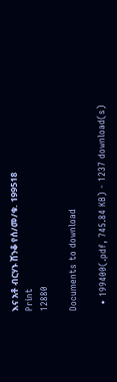እና አቶ ብርሃኑ ሸንቆ የሰ/መ/ቁ. 199518
Print
12880

Documents to download

  • 199400(.pdf, 745.84 KB) - 1237 download(s)